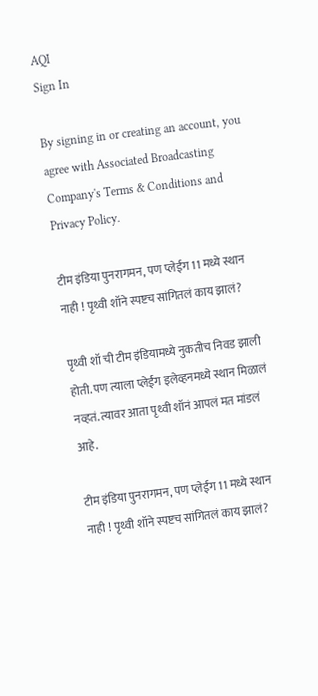AQI
Sign In

By signing in or creating an account, you agree with Associated Broadcasting Company's Terms & Conditions and Privacy Policy.

टीम इंडिया पुनरागमन, पण प्लेईंग 11 मध्ये स्थान नाही ! पृथ्वी शॉने स्पष्टच सांगितलं काय झालं?

पृथ्वी शॉ ची टीम इंडियामध्ये नुकतीच निवड झाली होती. पण त्याला प्लेईंग इलेव्हनमध्ये स्थान मिळालं नव्हतं. त्यावर आता पृथ्वी शॉनं आपलं मत मांडलं आहे.

टीम इंडिया पुनरागमन, पण प्लेईंग 11 मध्ये स्थान नाही ! पृथ्वी शॉने स्पष्टच सांगितलं काय झालं?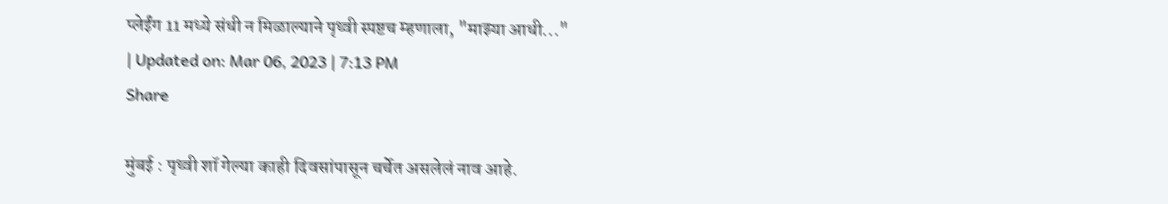प्लेईंग 11 मध्ये संधी न मिळाल्याने पृथ्वी स्पष्टच म्हणाला, "माझ्या आधी..."
| Updated on: Mar 06, 2023 | 7:13 PM
Share

मुंबई : पृथ्वी शॉ गेल्या काही दिवसांपासून चर्चेत असलेलं नाव आहे.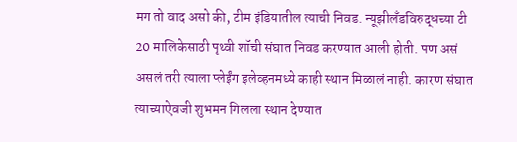मग तो वाद असो की, टीम इंडियातील त्याची निवड. न्यूझीलँडविरुद्धच्या टी 20 मालिकेसाठी पृथ्वी शॉची संघात निवड करण्यात आली होती. पण असं असलं तरी त्याला प्लेईंग इलेव्हनमध्ये काही स्थान मिळालं नाही. कारण संघात त्याच्याऐवजी शुभमन गिलला स्थान देण्यात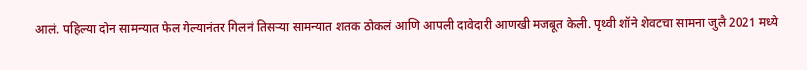आलं. पहिल्या दोन सामन्यात फेल गेल्यानंतर गिलनं तिसऱ्या सामन्यात शतक ठोकलं आणि आपली दावेदारी आणखी मजबूत केली. पृथ्वी शॉने शेवटचा सामना जुलै 2021 मध्ये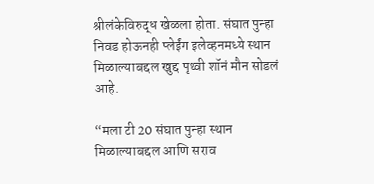श्रीलंकेविरुद्ध खेळला होता. संघात पुन्हा निवड होऊनही प्लेईंग इलेव्हनमध्ये स्थान मिळाल्याबद्दल खुद्द पृथ्वी शॉनं मौन सोडलं आहे.

“मला टी 20 संघात पुन्हा स्थान मिळाल्याबद्दल आणि सराव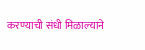करण्याची संधी मिळाल्याने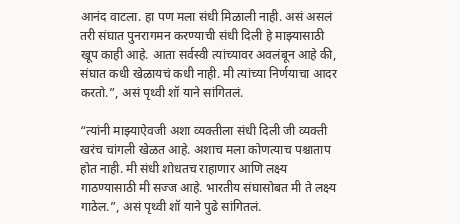आनंद वाटला. हा पण मला संधी मिळाली नाही. असं असलं तरी संघात पुनरागमन करण्याची संधी दिली हे माझ्यासाठी खूप काही आहे. आता सर्वस्वी त्यांच्यावर अवलंबून आहे की, संघात कधी खेळायचं कधी नाही. मी त्यांच्या निर्णयाचा आदर करतो.”, असं पृथ्वी शॉ याने सांगितलं.

“त्यांनी माझ्याऐवजी अशा व्यक्तीला संधी दिली जी व्यक्ती खरंच चांगली खेळत आहे. अशाच मला कोणत्याच पश्चाताप होत नाही. मी संधी शोधतच राहाणार आणि लक्ष्य गाठण्यासाठी मी सज्ज आहे. भारतीय संघासोबत मी ते लक्ष्य गाठेल.”, असं पृथ्वी शॉ याने पुढे सांगितलं.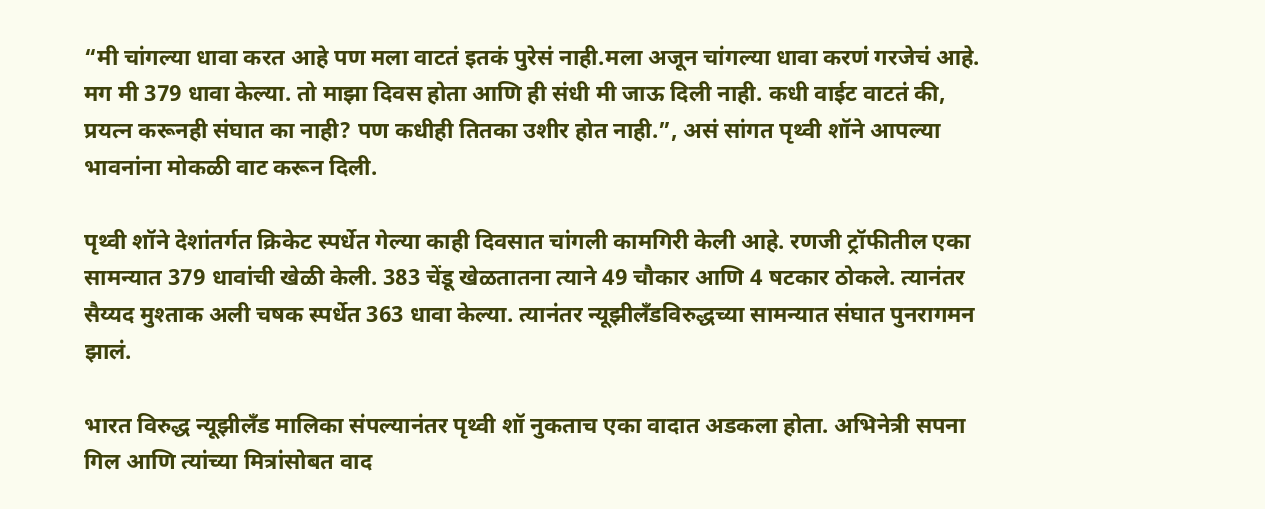“मी चांगल्या धावा करत आहे पण मला वाटतं इतकं पुरेसं नाही.मला अजून चांगल्या धावा करणं गरजेचं आहे. मग मी 379 धावा केल्या. तो माझा दिवस होता आणि ही संधी मी जाऊ दिली नाही. कधी वाईट वाटतं की, प्रयत्न करूनही संघात का नाही? पण कधीही तितका उशीर होत नाही.”, असं सांगत पृथ्वी शॉने आपल्या भावनांना मोकळी वाट करून दिली.

पृथ्वी शॉने देशांतर्गत क्रिकेट स्पर्धेत गेल्या काही दिवसात चांगली कामगिरी केली आहे. रणजी ट्रॉफीतील एका सामन्यात 379 धावांची खेळी केली. 383 चेंडू खेळतातना त्याने 49 चौकार आणि 4 षटकार ठोकले. त्यानंतर सैय्यद मुश्ताक अली चषक स्पर्धेत 363 धावा केल्या. त्यानंतर न्यूझीलँडविरुद्धच्या सामन्यात संघात पुनरागमन झालं.

भारत विरुद्ध न्यूझीलँड मालिका संपल्यानंतर पृथ्वी शॉ नुकताच एका वादात अडकला होता. अभिनेत्री सपना गिल आणि त्यांच्या मित्रांसोबत वाद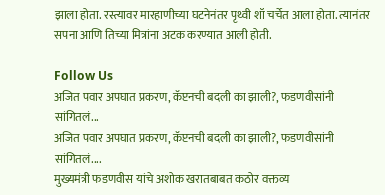झाला होता. रस्त्यावर मारहाणीच्या घटनेनंतर पृथ्वी शॉ चर्चेत आला होता. त्यानंतर सपना आणि तिच्या मित्रांना अटक करण्यात आली होती.

Follow Us
अजित पवार अपघात प्रकरण, कॅप्टनची बदली का झाली?, फडणवीसांनी सांगितलं...
अजित पवार अपघात प्रकरण, कॅप्टनची बदली का झाली?, फडणवीसांनी सांगितलं....
मुख्यमंत्री फडणवीस यांचे अशोक खरातबाबत कठोर वक्तव्य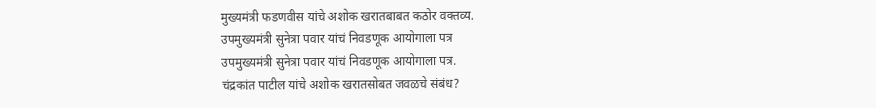मुख्यमंत्री फडणवीस यांचे अशोक खरातबाबत कठोर वक्तव्य.
उपमुख्यमंत्री सुनेत्रा पवार यांचं निवडणूक आयोगाला पत्र
उपमुख्यमंत्री सुनेत्रा पवार यांचं निवडणूक आयोगाला पत्र.
चंद्रकांत पाटील यांचे अशोक खरातसोबत जवळचे संबंध?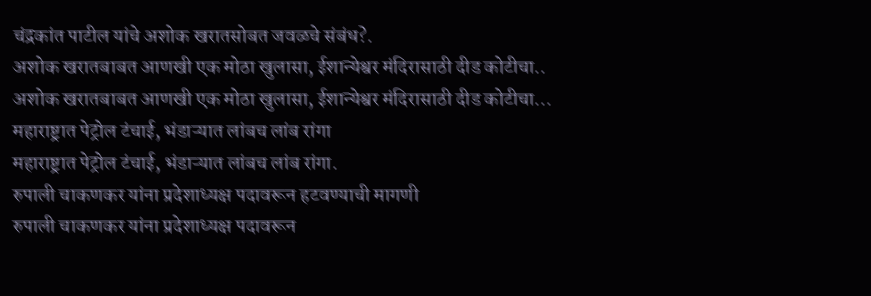चंद्रकांत पाटील यांचे अशोक खरातसोबत जवळचे संबंध?.
अशोक खरातबाबत आणखी एक मोठा खुलासा, ईशान्येश्वर मंदिरासाठी दीड कोटीचा..
अशोक खरातबाबत आणखी एक मोठा खुलासा, ईशान्येश्वर मंदिरासाठी दीड कोटीचा...
महाराष्ट्रात पेट्रोल टंचाई, भंडाऱ्यात लांबच लांब रांगा
महाराष्ट्रात पेट्रोल टंचाई, भंडाऱ्यात लांबच लांब रांगा.
रुपाली चाकणकर यांना प्रदेशाध्यक्ष पदावरून हटवण्याची मागणी
रुपाली चाकणकर यांना प्रदेशाध्यक्ष पदावरून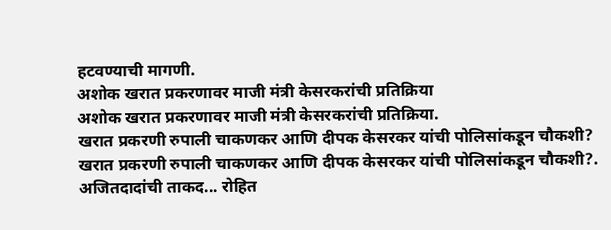हटवण्याची मागणी.
अशोक खरात प्रकरणावर माजी मंत्री केसरकरांची प्रतिक्रिया
अशोक खरात प्रकरणावर माजी मंत्री केसरकरांची प्रतिक्रिया.
खरात प्रकरणी रुपाली चाकणकर आणि दीपक केसरकर यांची पोलिसांकडून चौकशी?
खरात प्रकरणी रुपाली चाकणकर आणि दीपक केसरकर यांची पोलिसांकडून चौकशी?.
अजितदादांची ताकद... रोहित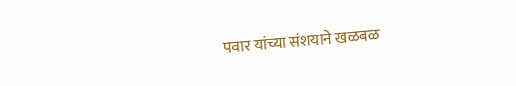पवार यांच्या संशयाने खळबळ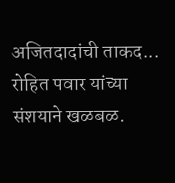अजितदादांची ताकद... रोहित पवार यांच्या संशयाने खळबळ.